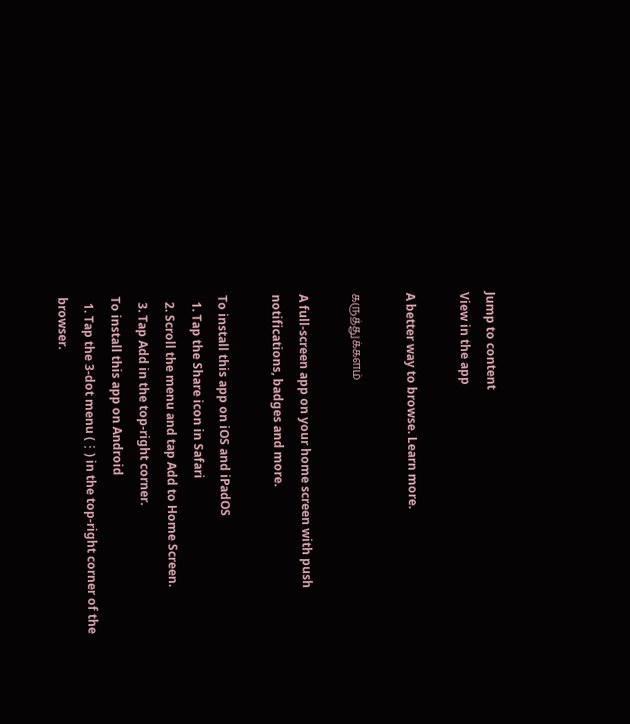Jump to content
View in the app

A better way to browse. Learn more.

கருத்துக்களம்

A full-screen app on your home screen with push notifications, badges and more.

To install this app on iOS and iPadOS
  1. Tap the Share icon in Safari
  2. Scroll the menu and tap Add to Home Screen.
  3. Tap Add in the top-right corner.
To install this app on Android
  1. Tap the 3-dot menu (⋮) in the top-right corner of the browser.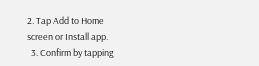2. Tap Add to Home screen or Install app.
  3. Confirm by tapping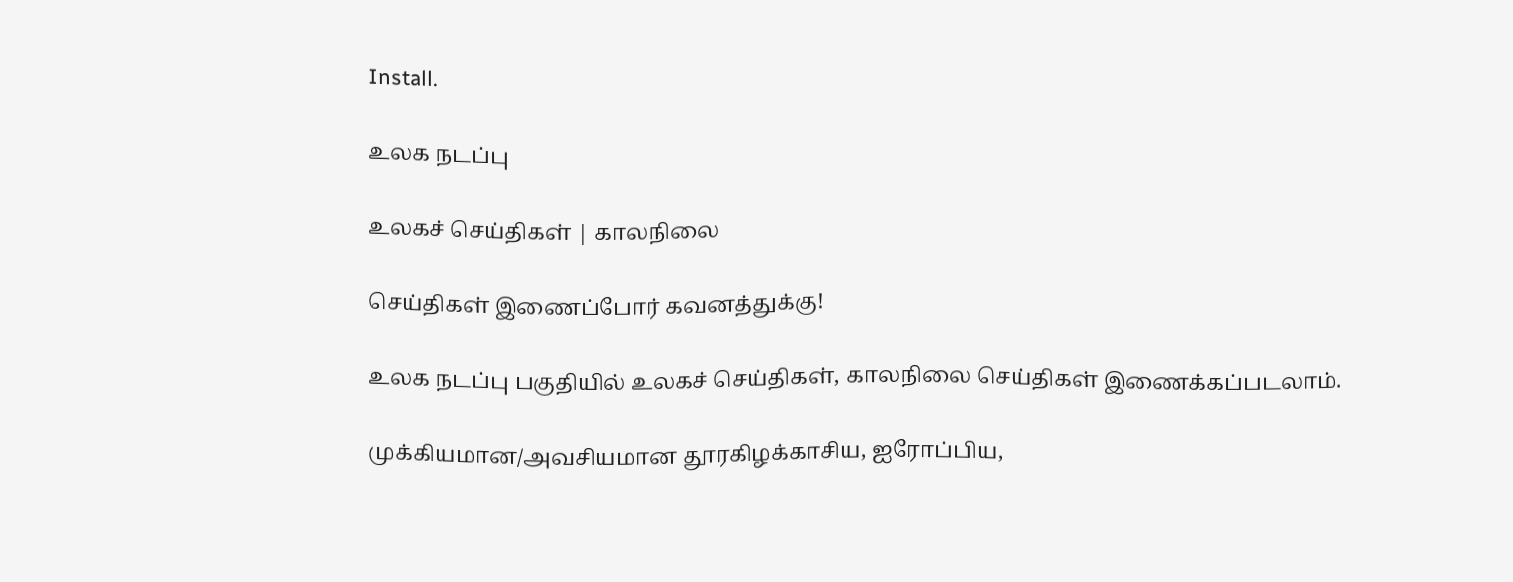Install.

உலக நடப்பு

உலகச் செய்திகள் | காலநிலை

செய்திகள் இணைப்போர் கவனத்துக்கு!

உலக நடப்பு பகுதியில் உலகச் செய்திகள், காலநிலை செய்திகள் இணைக்கப்படலாம்.

முக்கியமான/அவசியமான தூரகிழக்காசிய, ஐரோப்பிய,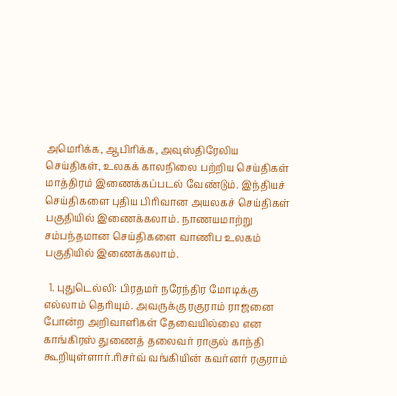அமெரிக்க, ஆபிரிக்க, அவுஸ்திரேலிய செய்திகள், உலகக் காலநிலை பற்றிய செய்திகள் மாத்திரம் இணைக்கப்படல் வேண்டும். இந்தியச் செய்திகளை புதிய பிரிவான அயலகச் செய்திகள் பகுதியில் இணைக்கலாம். நாணயமாற்று சம்பந்தமான செய்திகளை வாணிப உலகம் பகுதியில் இணைக்கலாம்.

  1. புதுடெல்லி: பிரதமர் நரேந்திர மோடிக்கு எல்லாம் தெரியும். அவருக்கு ரகுராம் ராஜனை போன்ற அறிவாளிகள் தேவையில்லை என காங்கிரஸ் துணைத் தலைவர் ராகுல் காந்தி கூறியுள்ளார்.ரிசர்வ் வங்கியின் கவர்னர் ரகுராம்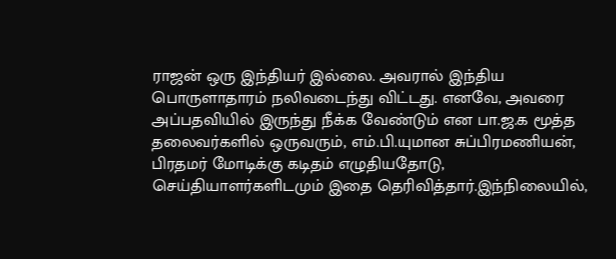ராஜன் ஒரு இந்தியர் இல்லை. அவரால் இந்திய பொருளாதாரம் நலிவடைந்து விட்டது. எனவே, அவரை அப்பதவியில் இருந்து நீக்க வேண்டும் என பா.ஜ.க மூத்த தலைவர்களில் ஒருவரும், எம்.பி.யுமான சுப்பிரமணியன், பிரதமர் மோடிக்கு கடிதம் எழுதியதோடு, செய்தியாளர்களிடமும் இதை தெரிவித்தார்.இந்நிலையில்,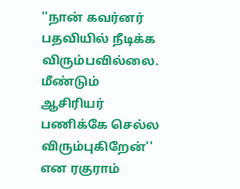''நான் கவர்னர் பதவியில் நீடிக்க விரும்பவில்லை. மீண்டும் ஆசிரியர் பணிக்கே செல்ல விரும்புகிறேன்'' என ரகுராம்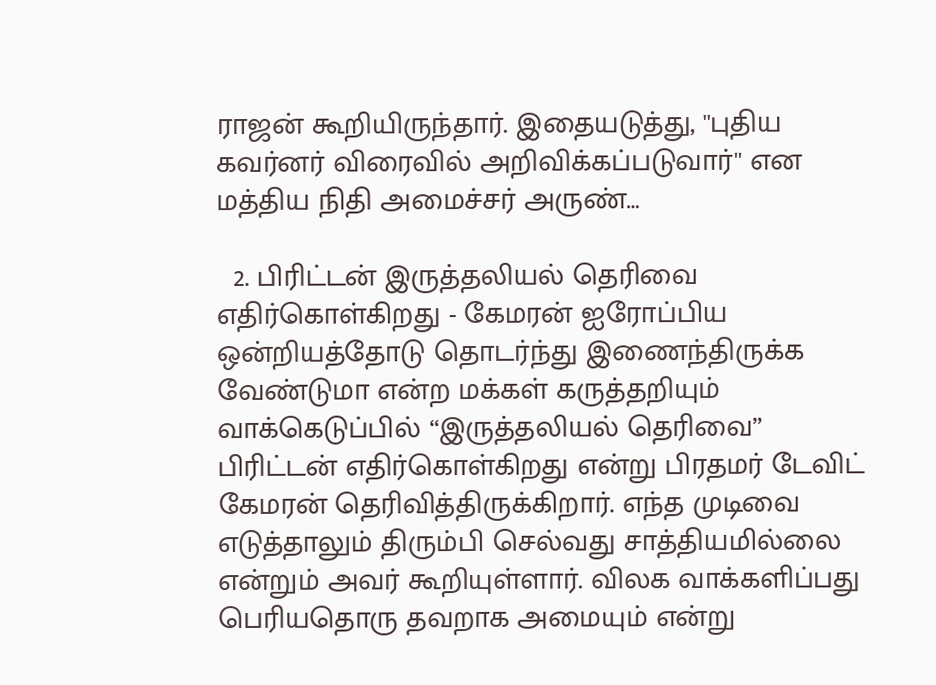ராஜன் கூறியிருந்தார். இதையடுத்து, ''புதிய கவர்னர் விரைவில் அறிவிக்கப்படுவார்'' என மத்திய நிதி அமைச்சர் அருண்…

  2. பிரிட்டன் இருத்தலியல் தெரிவை எதிர்கொள்கிறது - கேமரன் ஐரோப்பிய ஒன்றியத்தோடு தொடர்ந்து இணைந்திருக்க வேண்டுமா என்ற மக்கள் கருத்தறியும் வாக்கெடுப்பில் “இருத்தலியல் தெரிவை” பிரிட்டன் எதிர்கொள்கிறது என்று பிரதமர் டேவிட் கேமரன் தெரிவித்திருக்கிறார். எந்த முடிவை எடுத்தாலும் திரும்பி செல்வது சாத்தியமில்லை என்றும் அவர் கூறியுள்ளார். விலக வாக்களிப்பது பெரியதொரு தவறாக அமையும் என்று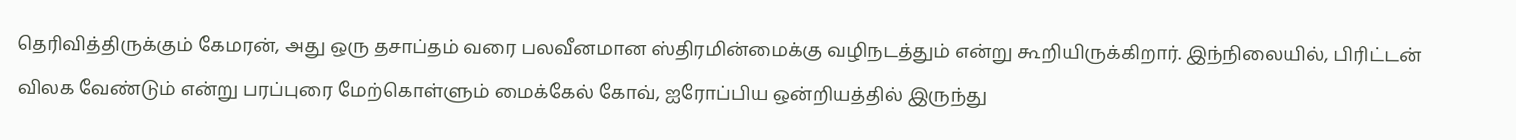தெரிவித்திருக்கும் கேமரன், அது ஒரு தசாப்தம் வரை பலவீனமான ஸ்திரமின்மைக்கு வழிநடத்தும் என்று கூறியிருக்கிறார். இந்நிலையில், பிரிட்டன் விலக வேண்டும் என்று பரப்புரை மேற்கொள்ளும் மைக்கேல் கோவ், ஐரோப்பிய ஒன்றியத்தில் இருந்து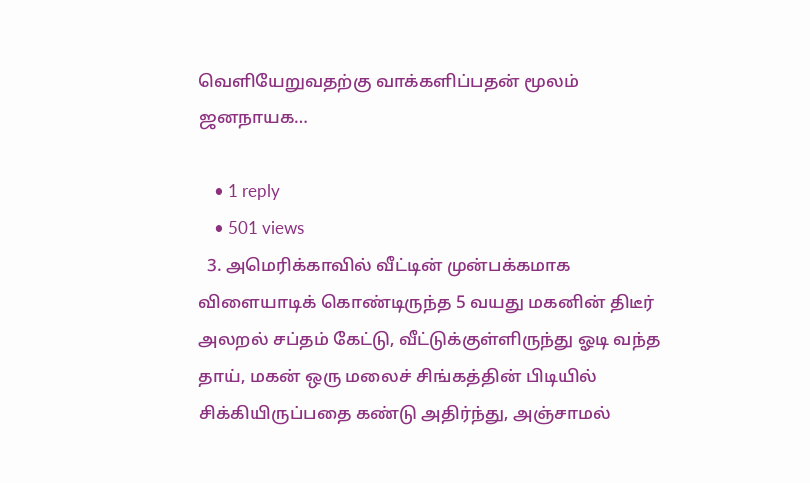வெளியேறுவதற்கு வாக்களிப்பதன் மூலம் ஜனநாயக…

    • 1 reply
    • 501 views
  3. அமெரிக்காவில் வீட்டின் முன்பக்கமாக விளையாடிக் கொண்டிருந்த 5 வயது மகனின் திடீர் அலறல் சப்தம் கேட்டு, வீட்டுக்குள்ளிருந்து ஓடி வந்த தாய், மகன் ஒரு மலைச் சிங்கத்தின் பிடியில் சிக்கியிருப்பதை கண்டு அதிர்ந்து, அஞ்சாமல்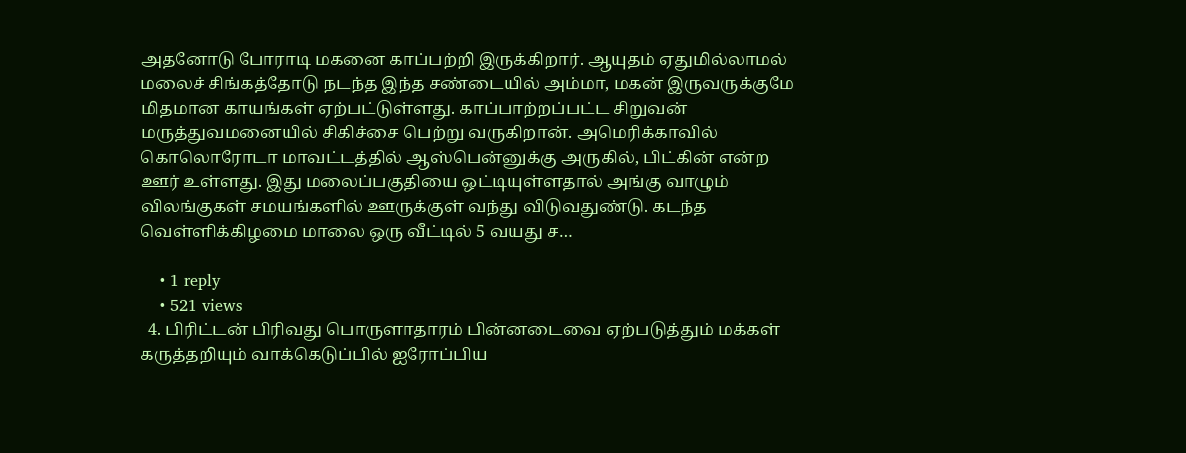அதனோடு போராடி மகனை காப்பற்றி இருக்கிறார். ஆயுதம் ஏதுமில்லாமல் மலைச் சிங்கத்தோடு நடந்த இந்த சண்டையில் அம்மா, மகன் இருவருக்குமே மிதமான காயங்கள் ஏற்பட்டுள்ளது. காப்பாற்றப்பட்ட சிறுவன் மருத்துவமனையில் சிகிச்சை பெற்று வருகிறான். அமெரிக்காவில் கொலொரோடா மாவட்டத்தில் ஆஸ்பென்னுக்கு அருகில், பிட்கின் என்ற ஊர் உள்ளது. இது மலைப்பகுதியை ஒட்டியுள்ளதால் அங்கு வாழும் விலங்குகள் சமயங்களில் ஊருக்குள் வந்து விடுவதுண்டு. கடந்த வெள்ளிக்கிழமை மாலை ஒரு வீட்டில் 5 வயது ச…

    • 1 reply
    • 521 views
  4. பிரிட்டன் பிரிவது பொருளாதாரம் பின்னடைவை ஏற்படுத்தும் மக்கள் கருத்தறியும் வாக்கெடுப்பில் ஐரோப்பிய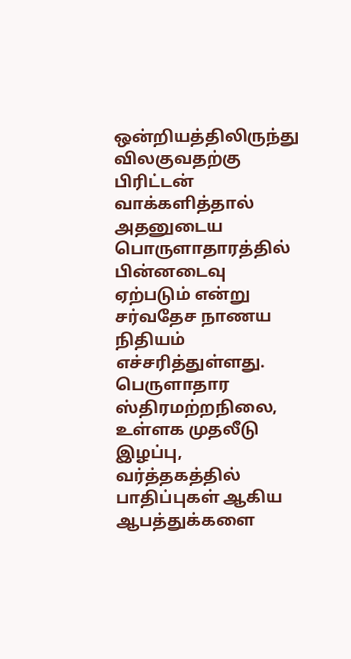ஒன்றியத்திலிருந்து விலகுவதற்கு பிரிட்டன் வாக்களித்தால் அதனுடைய பொருளாதாரத்தில் பின்னடைவு ஏற்படும் என்று சர்வதேச நாணய நிதியம் எச்சரித்துள்ளது. பெருளாதார ஸ்திரமற்றநிலை, உள்ளக முதலீடு இழப்பு, வர்த்தகத்தில் பாதிப்புகள் ஆகிய ஆபத்துக்களை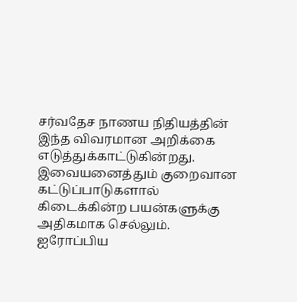சர்வதேச நாணய நிதியத்தின் இந்த விவரமான அறிக்கை எடுத்துக்காட்டுகின்றது. இவையனைத்தும் குறைவான கட்டுப்பாடுகளால் கிடைக்கின்ற பயன்களுக்கு அதிகமாக செல்லும். ஐரோப்பிய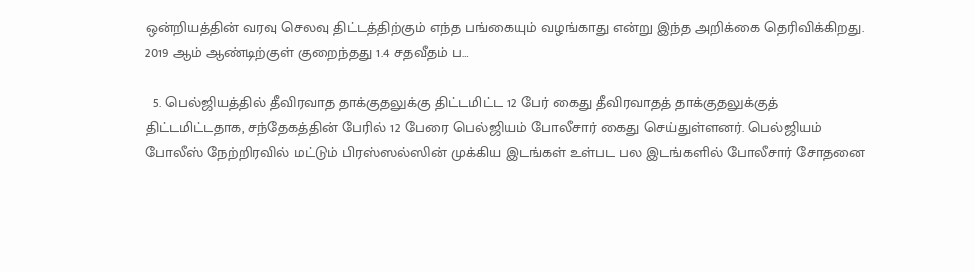ஒன்றியத்தின் வரவு செலவு திட்டத்திற்கும் எந்த பங்கையும் வழங்காது என்று இந்த அறிக்கை தெரிவிக்கிறது. 2019 ஆம் ஆண்டிற்குள் குறைந்தது 1.4 சதவீதம் ப…

  5. பெல்ஜியத்தில் தீவிரவாத தாக்குதலுக்கு திட்டமிட்ட 12 பேர் கைது தீவிரவாதத் தாக்குதலுக்குத் திட்டமிட்டதாக, சந்தேகத்தின் பேரில் 12 பேரை பெல்ஜியம் போலீசார் கைது செய்துள்ளனர். பெல்ஜியம் போலீஸ் நேற்றிரவில் மட்டும் பிரஸ்ஸல்ஸின் முக்கிய இடங்கள் உள்பட பல இடங்களில் போலீசார் சோதனை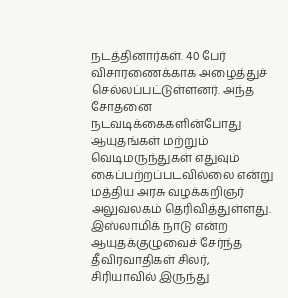நடத்தினார்கள். 40 பேர் விசாரணைக்காக அழைத்துச் செல்லப்பட்டுள்ளனர். அந்த சோதனை நடவடிக்கைகளின்போது ஆயுதங்கள் மற்றும் வெடிமருந்துகள் எதுவும் கைப்பற்றப்படவில்லை என்று மத்திய அரசு வழக்கறிஞர் அலுவலகம் தெரிவித்துள்ளது. இஸ்லாமிக் நாடு என்ற ஆயுதக்குழுவைச் சேர்ந்த தீவிரவாதிகள் சிலர், சிரியாவில் இருந்து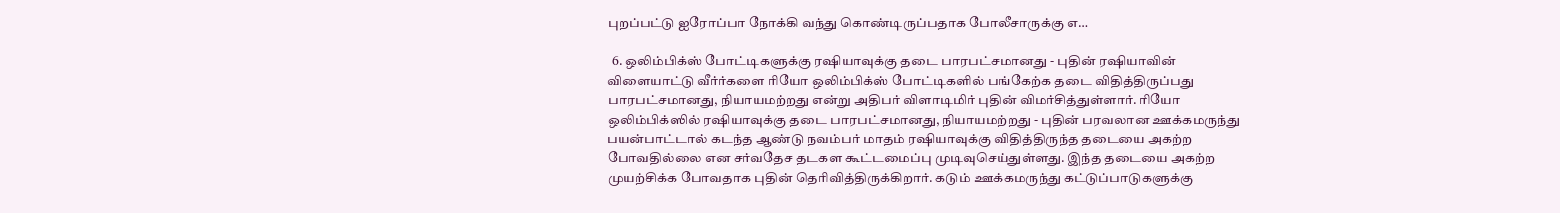புறப்பட்டு ஐரோப்பா நோக்கி வந்து கொண்டிருப்பதாக போலீசாருக்கு எ…

  6. ஒலிம்பிக்ஸ் போட்டிகளுக்கு ரஷியாவுக்கு தடை பாரபட்சமானது - புதின் ரஷியாவின் விளையாட்டு வீர்ர்களை ரியோ ஒலிம்பிக்ஸ் போட்டிகளில் பங்கேற்க தடை விதித்திருப்பது பாரபட்சமானது, நியாயமற்றது என்று அதிபர் விளாடிமிர் புதின் விமர்சித்துள்ளார். ரியோ ஒலிம்பிக்ஸில் ரஷியாவுக்கு தடை பாரபட்சமானது, நியாயமற்றது - புதின் பரவலான ஊக்கமருந்து பயன்பாட்டால் கடந்த ஆண்டு நவம்பர் மாதம் ரஷியாவுக்கு விதித்திருந்த தடையை அகற்ற போவதில்லை என சர்வதேச தடகள கூட்டமைப்பு முடிவுசெய்துள்ளது. இந்த தடையை அகற்ற முயற்சிக்க போவதாக புதின் தெரிவித்திருக்கிறார். கடும் ஊக்கமருந்து கட்டுப்பாடுகளுக்கு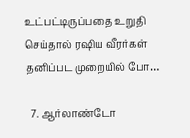உட்பட்டிருப்பதை உறுதி செய்தால் ரஷிய வீரர்கள் தனிப்பட முறையில் போ…

  7. ஆர்லாண்டோ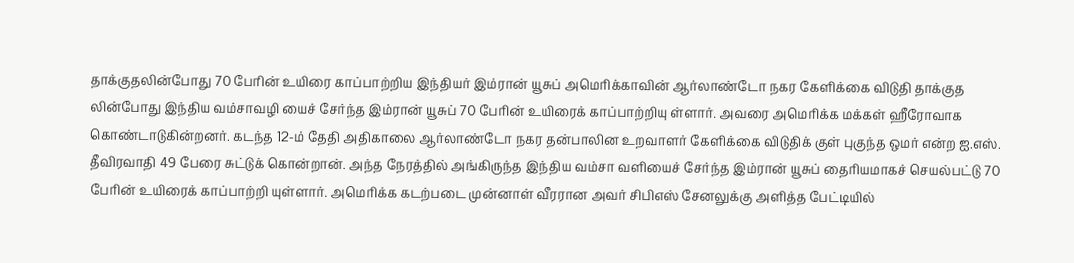தாக்குதலின்போது 70 பேரின் உயிரை காப்பாற்றிய இந்தியர் இம்ரான் யூசுப் அமெரிக்காவின் ஆர்லாண்டோ நகர கேளிக்கை விடுதி தாக்குத லின்போது இந்திய வம்சாவழி யைச் சேர்ந்த இம்ரான் யூசுப் 70 பேரின் உயிரைக் காப்பாற்றியு ள்ளார். அவரை அமெரிக்க மக்கள் ஹீரோவாக கொண்டாடுகின்றனர். கடந்த 12-ம் தேதி அதிகாலை ஆர்லாண்டோ நகர தன்பாலின உறவாளர் கேளிக்கை விடுதிக் குள் புகுந்த ஒமர் என்ற ஐ.எஸ். தீவிரவாதி 49 பேரை சுட்டுக் கொன்றான். அந்த நேரத்தில் அங்கிருந்த இந்திய வம்சா வளியைச் சேர்ந்த இம்ரான் யூசுப் தைரியமாகச் செயல்பட்டு 70 பேரின் உயிரைக் காப்பாற்றி யுள்ளார். அமெரிக்க கடற்படை முன்னாள் வீரரான அவர் சிபிஎஸ் சேனலுக்கு அளித்த பேட்டியில்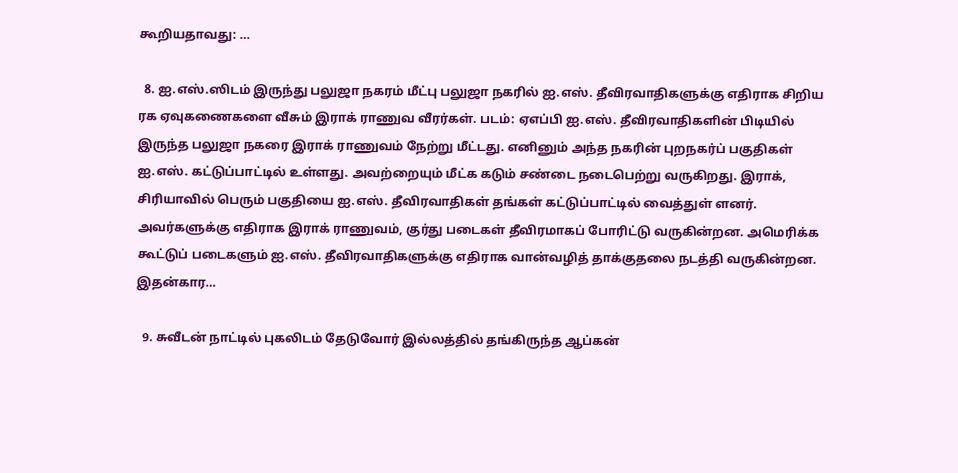கூறியதாவது: …

  8. ஐ.எஸ்.ஸிடம் இருந்து பலுஜா நகரம் மீட்பு பலுஜா நகரில் ஐ.எஸ். தீவிரவாதிகளுக்கு எதிராக சிறிய ரக ஏவுகணைகளை வீசும் இராக் ராணுவ வீரர்கள். படம்: ஏஎப்பி ஐ.எஸ். தீவிரவாதிகளின் பிடியில் இருந்த பலுஜா நகரை இராக் ராணுவம் நேற்று மீட்டது. எனினும் அந்த நகரின் புறநகர்ப் பகுதிகள் ஐ.எஸ். கட்டுப்பாட்டில் உள்ளது. அவற்றையும் மீட்க கடும் சண்டை நடைபெற்று வருகிறது. இராக், சிரியாவில் பெரும் பகுதியை ஐ.எஸ். தீவிரவாதிகள் தங்கள் கட்டுப்பாட்டில் வைத்துள் ளனர். அவர்களுக்கு எதிராக இராக் ராணுவம், குர்து படைகள் தீவிரமாகப் போரிட்டு வருகின்றன. அமெரிக்க கூட்டுப் படைகளும் ஐ.எஸ். தீவிரவாதிகளுக்கு எதிராக வான்வழித் தாக்குதலை நடத்தி வருகின்றன. இதன்கார…

  9. சுவீடன் நாட்டில் புகலிடம் தேடுவோர் இல்லத்தில் தங்கிருந்த ஆப்கன்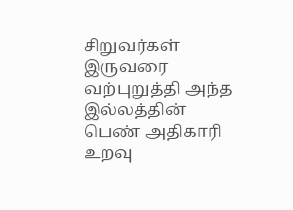சிறுவர்கள் இருவரை வற்புறுத்தி அந்த இல்லத்தின் பெண் அதிகாரி உறவு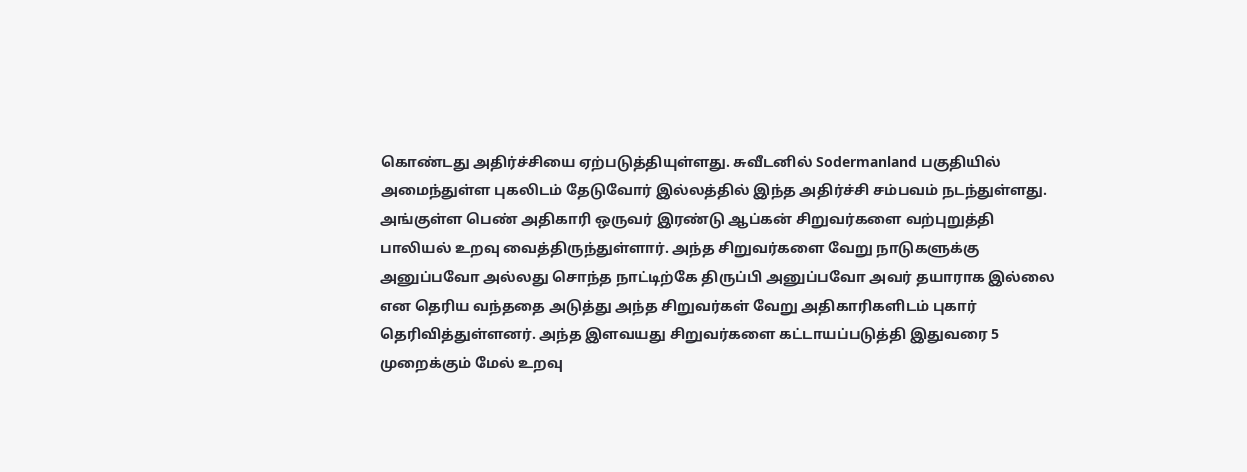கொண்டது அதிர்ச்சியை ஏற்படுத்தியுள்ளது. சுவீடனில் Sodermanland பகுதியில் அமைந்துள்ள புகலிடம் தேடுவோர் இல்லத்தில் இந்த அதிர்ச்சி சம்பவம் நடந்துள்ளது. அங்குள்ள பெண் அதிகாரி ஒருவர் இரண்டு ஆப்கன் சிறுவர்களை வற்புறுத்தி பாலியல் உறவு வைத்திருந்துள்ளார். அந்த சிறுவர்களை வேறு நாடுகளுக்கு அனுப்பவோ அல்லது சொந்த நாட்டிற்கே திருப்பி அனுப்பவோ அவர் தயாராக இல்லை என தெரிய வந்ததை அடுத்து அந்த சிறுவர்கள் வேறு அதிகாரிகளிடம் புகார் தெரிவித்துள்ளனர். அந்த இளவயது சிறுவர்களை கட்டாயப்படுத்தி இதுவரை 5 முறைக்கும் மேல் உறவு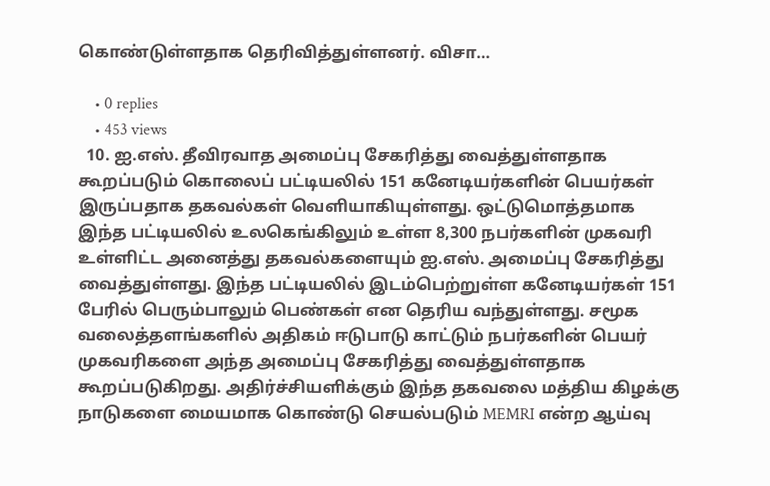கொண்டுள்ளதாக தெரிவித்துள்ளனர். விசா…

    • 0 replies
    • 453 views
  10. ஐ.எஸ். தீவிரவாத அமைப்பு சேகரித்து வைத்துள்ளதாக கூறப்படும் கொலைப் பட்டியலில் 151 கனேடியர்களின் பெயர்கள் இருப்பதாக தகவல்கள் வெளியாகியுள்ளது. ஒட்டுமொத்தமாக இந்த பட்டியலில் உலகெங்கிலும் உள்ள 8,300 நபர்களின் முகவரி உள்ளிட்ட அனைத்து தகவல்களையும் ஐ.எஸ். அமைப்பு சேகரித்து வைத்துள்ளது. இந்த பட்டியலில் இடம்பெற்றுள்ள கனேடியர்கள் 151 பேரில் பெரும்பாலும் பெண்கள் என தெரிய வந்துள்ளது. சமூக வலைத்தளங்களில் அதிகம் ஈடுபாடு காட்டும் நபர்களின் பெயர் முகவரிகளை அந்த அமைப்பு சேகரித்து வைத்துள்ளதாக கூறப்படுகிறது. அதிர்ச்சியளிக்கும் இந்த தகவலை மத்திய கிழக்கு நாடுகளை மையமாக கொண்டு செயல்படும் MEMRI என்ற ஆய்வு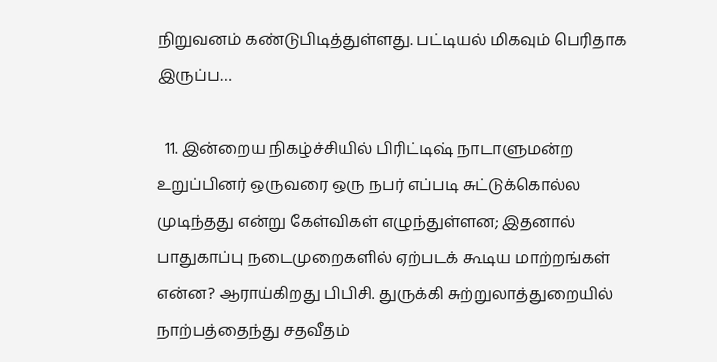நிறுவனம் கண்டுபிடித்துள்ளது. பட்டியல் மிகவும் பெரிதாக இருப்ப…

  11. இன்றைய நிகழ்ச்சியில் பிரிட்டிஷ் நாடாளுமன்ற உறுப்பினர் ஒருவரை ஒரு நபர் எப்படி சுட்டுக்கொல்ல முடிந்தது என்று கேள்விகள் எழுந்துள்ளன; இதனால் பாதுகாப்பு நடைமுறைகளில் ஏற்படக் கூடிய மாற்றங்கள் என்ன? ஆராய்கிறது பிபிசி. துருக்கி சுற்றுலாத்துறையில் நாற்பத்தைந்து சதவீதம்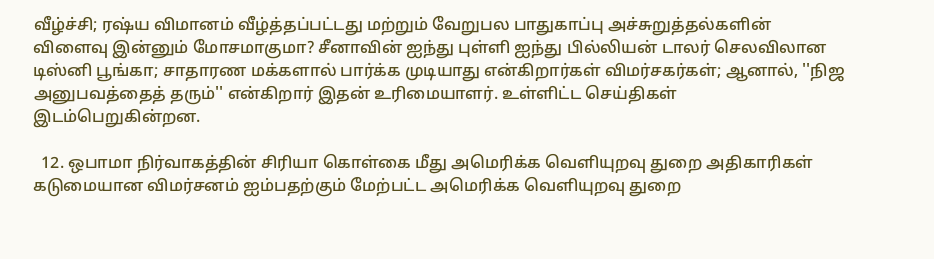வீழ்ச்சி; ரஷ்ய விமானம் வீழ்த்தப்பட்டது மற்றும் வேறுபல பாதுகாப்பு அச்சுறுத்தல்களின் விளைவு இன்னும் மோசமாகுமா? சீனாவின் ஐந்து புள்ளி ஐந்து பில்லியன் டாலர் செலவிலான டிஸ்னி பூங்கா; சாதாரண மக்களால் பார்க்க முடியாது என்கிறார்கள் விமர்சகர்கள்; ஆனால், ''நிஜ அனுபவத்தைத் தரும்'' என்கிறார் இதன் உரிமையாளர். உள்ளிட்ட செய்திகள் இடம்பெறுகின்றன.

  12. ஒபாமா நிர்வாகத்தின் சிரியா கொள்கை மீது அமெரிக்க வெளியுறவு துறை அதிகாரிகள் கடுமையான விமர்சனம் ஐம்பதற்கும் மேற்பட்ட அமெரிக்க வெளியுறவு துறை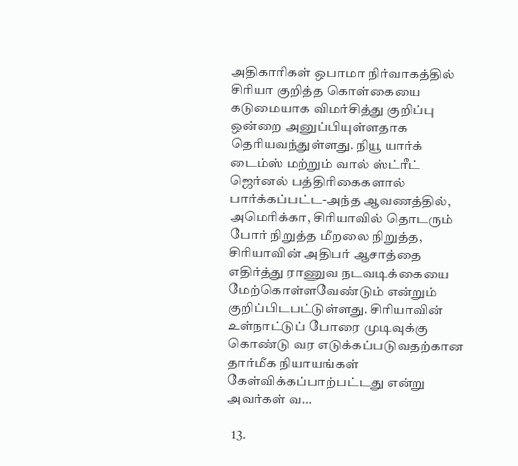அதிகாரிகள் ஒபாமா நிர்வாகத்தில் சிரியா குறித்த கொள்கையை கடுமையாக விமர்சித்து குறிப்பு ஒன்றை அனுப்பியுள்ளதாக தெரியவந்துள்ளது. நியூ யார்க் டைம்ஸ் மற்றும் வால் ஸ்ட்ரீட் ஜெர்னல் பத்திரிகைகளால் பார்க்கப்பட்ட-அந்த ஆவணத்தில், அமெரிக்கா, சிரியாவில் தொடரும் போர் நிறுத்த மீறலை நிறுத்த, சிரியாவின் அதிபர் ஆசாத்தை எதிர்த்து ராணுவ நடவடிக்கையை மேற்கொள்ளவேண்டும் என்றும் குறிப்பிடபட்டுள்ளது. சிரியாவின் உள்நாட்டுப் போரை முடிவுக்கு கொண்டு வர எடுக்கப்படுவதற்கான தார்மீக நியாயங்கள் கேள்விக்கப்பாற்பட்டது என்று அவர்கள் வ…

  13.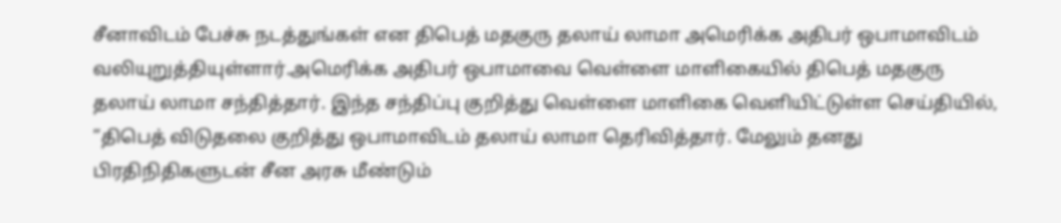சீனாவிடம் பேச்சு நடத்துங்கள் என திபெத் மதகுரு தலாய் லாமா அமெரிக்க அதிபர் ஒபாமாவிடம் வலியுறுத்தியுள்ளார்.அமெரிக்க அதிபர் ஒபாமாவை வெள்ளை மாளிகையில் திபெத் மதகுரு தலாய் லாமா சந்தித்தார். இந்த சந்திப்பு குறித்து வெள்ளை மாளிகை வெளியிட்டுள்ள செய்தியில், ”திபெத் விடுதலை குறித்து ஒபாமாவிடம் தலாய் லாமா தெரிவித்தார். மேலும் தனது பிரதிநிதிகளுடன் சீன அரசு மீண்டும்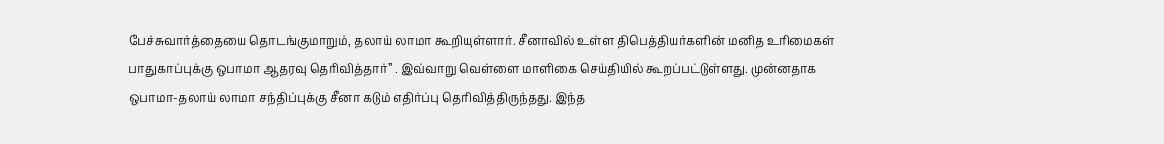பேச்சுவார்த்தையை தொடங்குமாறும், தலாய் லாமா கூறியுள்ளார். சீனாவில் உள்ள திபெத்தியர்களின் மனித உரிமைகள் பாதுகாப்புக்கு ஒபாமா ஆதரவு தெரிவித்தார்” . இவ்வாறு வெள்ளை மாளிகை செய்தியில் கூறப்பட்டுள்ளது. முன்னதாக ஒபாமா-தலாய் லாமா சந்திப்புக்கு சீனா கடும் எதிர்ப்பு தெரிவித்திருந்தது. இந்த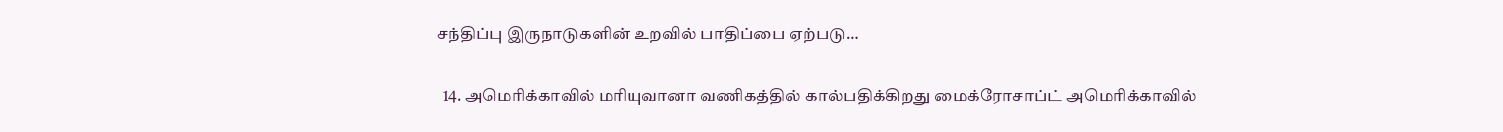சந்திப்பு இருநாடுகளின் உறவில் பாதிப்பை ஏற்படு…

  14. அமெரிக்காவில் மரியுவானா வணிகத்தில் கால்பதிக்கிறது மைக்ரோசாப்ட் அமெரிக்காவில்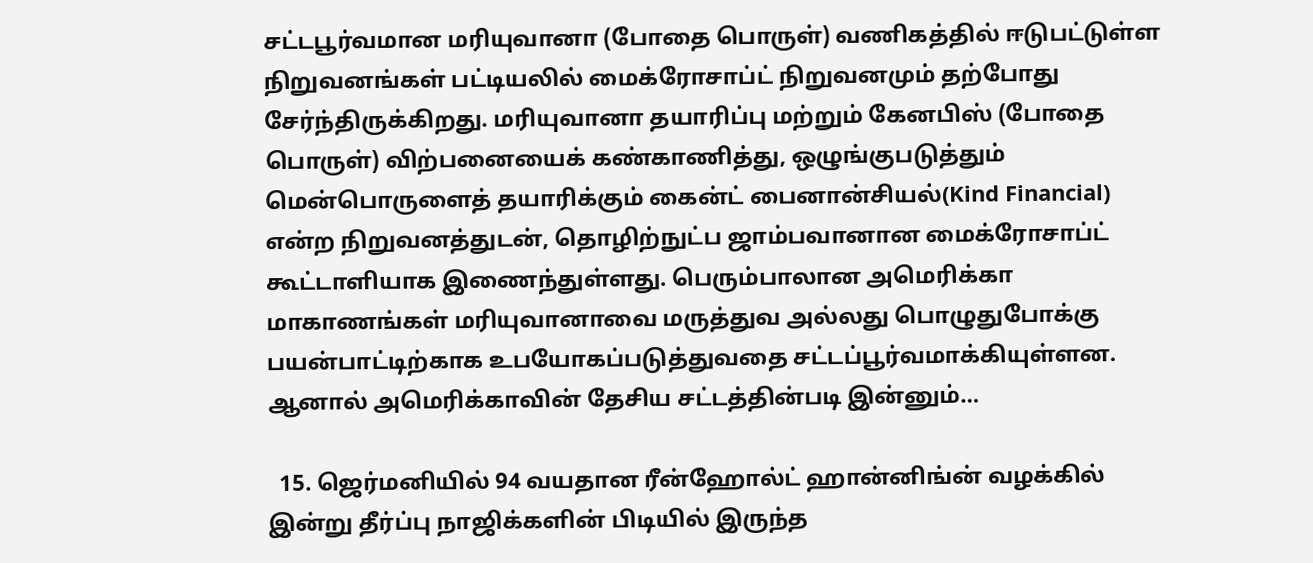சட்டபூர்வமான மரியுவானா (போதை பொருள்) வணிகத்தில் ஈடுபட்டுள்ள நிறுவனங்கள் பட்டியலில் மைக்ரோசாப்ட் நிறுவனமும் தற்போது சேர்ந்திருக்கிறது. மரியுவானா தயாரிப்பு மற்றும் கேனபிஸ் (போதை பொருள்) விற்பனையைக் கண்காணித்து, ஒழுங்குபடுத்தும் மென்பொருளைத் தயாரிக்கும் கைன்ட் பைனான்சியல்(Kind Financial) என்ற நிறுவனத்துடன், தொழிற்நுட்ப ஜாம்பவானான மைக்ரோசாப்ட் கூட்டாளியாக இணைந்துள்ளது. பெரும்பாலான அமெரிக்கா மாகாணங்கள் மரியுவானாவை மருத்துவ அல்லது பொழுதுபோக்கு பயன்பாட்டிற்காக உபயோகப்படுத்துவதை சட்டப்பூர்வமாக்கியுள்ளன. ஆனால் அமெரிக்காவின் தேசிய சட்டத்தின்படி இன்னும்…

  15. ஜெர்மனியில் 94 வயதான ரீன்ஹோல்ட் ஹான்னிங்ன் வழக்கில் இன்று தீர்ப்பு நாஜிக்களின் பிடியில் இருந்த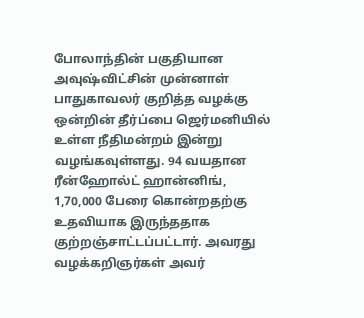போலாந்தின் பகுதியான அவுஷ்விட்சின் முன்னாள் பாதுகாவலர் குறித்த வழக்கு ஒன்றின் தீர்ப்பை ஜெர்மனியில் உள்ள நீதிமன்றம் இன்று வழங்கவுள்ளது. 94 வயதான ரீன்ஹோல்ட் ஹான்னிங், 1,70,000 பேரை கொன்றதற்கு உதவியாக இருந்ததாக குற்றஞ்சாட்டப்பட்டார். அவரது வழக்கறிஞர்கள் அவர்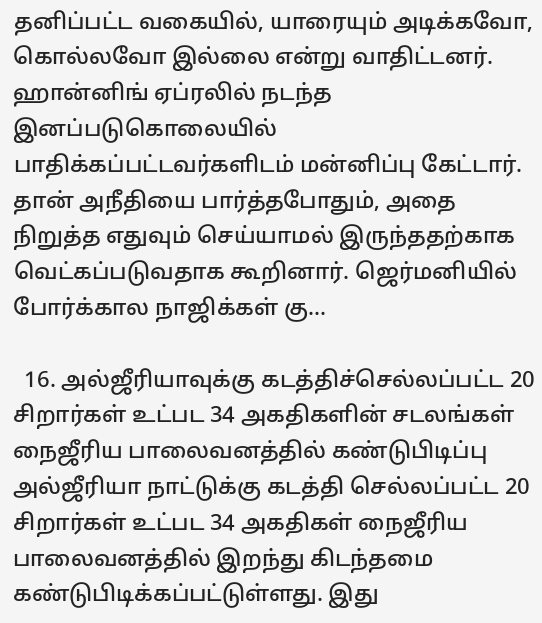தனிப்பட்ட வகையில், யாரையும் அடிக்கவோ, கொல்லவோ இல்லை என்று வாதிட்டனர். ஹான்னிங் ஏப்ரலில் நடந்த இனப்படுகொலையில் பாதிக்கப்பட்டவர்களிடம் மன்னிப்பு கேட்டார். தான் அநீதியை பார்த்தபோதும், அதை நிறுத்த எதுவும் செய்யாமல் இருந்ததற்காக வெட்கப்படுவதாக கூறினார். ஜெர்மனியில் போர்க்கால நாஜிக்கள் கு…

  16. அல்ஜீரியாவுக்கு கடத்திச்செல்லப்பட்ட 20 சிறார்கள் உட்பட 34 அகதிகளின் சடலங்கள் நைஜீரிய பாலைவனத்தில் கண்டுபிடிப்பு அல்ஜீரியா நாட்டுக்கு கடத்தி செல்லப்பட்ட 20 சிறார்கள் உட்பட 34 அகதிகள் நைஜீரிய பாலைவனத்தில் இறந்து கிடந்தமை கண்டுபிடிக்கப்பட்டுள்ளது. இது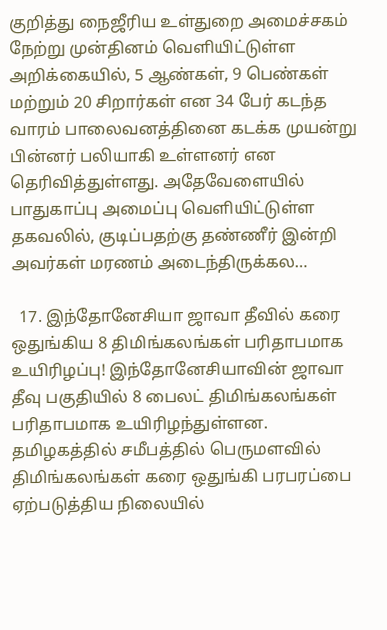குறித்து நைஜீரிய உள்துறை அமைச்சகம் நேற்று முன்தினம் வெளியிட்டுள்ள அறிக்கையில், 5 ஆண்கள், 9 பெண்கள் மற்றும் 20 சிறார்கள் என 34 பேர் கடந்த வாரம் பாலைவனத்தினை கடக்க முயன்று பின்னர் பலியாகி உள்ளனர் என தெரிவித்துள்ளது. அதேவேளையில் பாதுகாப்பு அமைப்பு வெளியிட்டுள்ள தகவலில், குடிப்பதற்கு தண்ணீர் இன்றி அவர்கள் மரணம் அடைந்திருக்கல…

  17. இந்தோனேசியா ஜாவா தீவில் கரை ஒதுங்கிய 8 திமிங்கலங்கள் பரிதாபமாக உயிரிழப்பு! இந்தோனேசியாவின் ஜாவா தீவு பகுதியில் 8 பைலட் திமிங்கலங்கள் பரிதாபமாக உயிரிழந்துள்ளன. தமிழகத்தில் சமீபத்தில் பெருமளவில் திமிங்கலங்கள் கரை ஒதுங்கி பரபரப்பை ஏற்படுத்திய நிலையில்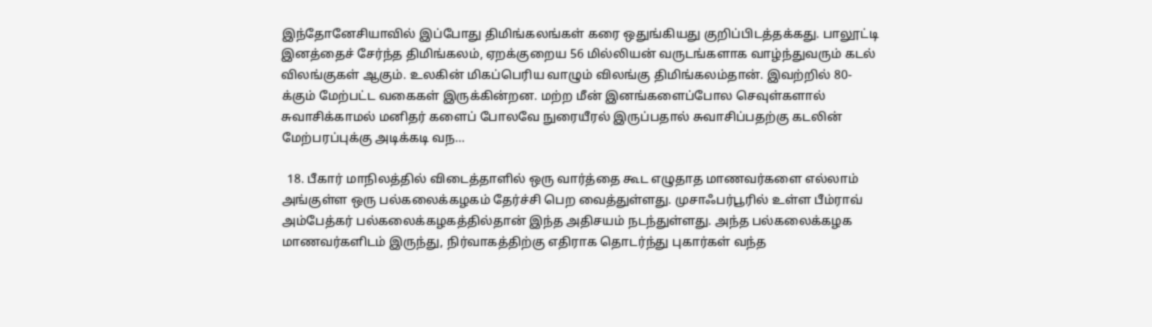இந்தோனேசியாவில் இப்போது திமிங்கலங்கள் கரை ஒதுங்கியது குறிப்பிடத்தக்கது. பாலூட்டி இனத்தைச் சேர்ந்த திமிங்கலம், ஏறக்குறைய 56 மில்லியன் வருடங்களாக வாழ்ந்துவரும் கடல் விலங்குகள் ஆகும். உலகின் மிகப்பெரிய வாழும் விலங்கு திமிங்கலம்தான். இவற்றில் 80-க்கும் மேற்பட்ட வகைகள் இருக்கின்றன. மற்ற மீன் இனங்களைப்போல செவுள்களால் சுவாசிக்காமல் மனிதர் களைப் போலவே நுரையீரல் இருப்பதால் சுவாசிப்பதற்கு கடலின் மேற்பரப்புக்கு அடிக்கடி வந…

  18. பீகார் மாநிலத்தில் விடைத்தாளில் ஒரு வார்த்தை கூட எழுதாத மாணவர்களை எல்லாம் அங்குள்ள ஒரு பல்கலைக்கழகம் தேர்ச்சி பெற வைத்துள்ளது. முசாஃபர்பூரில் உள்ள பீம்ராவ் அம்பேத்கர் பல்கலைக்கழகத்தில்தான் இந்த அதிசயம் நடந்துள்ளது. அந்த பல்கலைக்கழக மாணவர்களிடம் இருந்து, நிர்வாகத்திற்கு எதிராக தொடர்ந்து புகார்கள் வந்த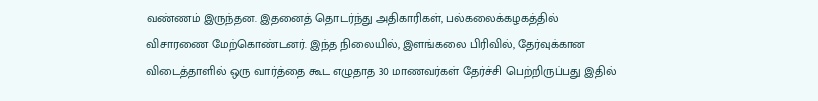வண்ணம் இருந்தன. இதனைத் தொடர்ந்து அதிகாரிகள், பல்கலைக்கழகத்தில் விசாரணை மேற்கொண்டனர். இந்த நிலையில், இளங்கலை பிரிவில், தேர்வுக்கான விடைத்தாளில் ஒரு வார்த்தை கூட எழுதாத 30 மாணவர்கள் தேர்ச்சி பெற்றிருப்பது இதில்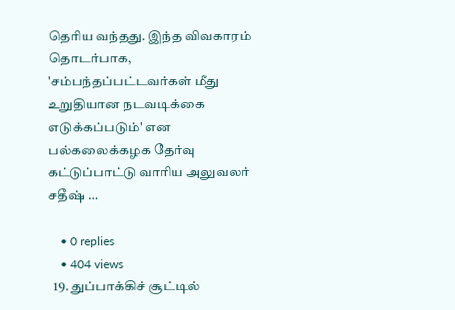தெரிய வந்தது. இந்த விவகாரம் தொடர்பாக, 'சம்பந்தப்பட்டவர்கள் மீது உறுதியான நடவடிக்கை எடுக்கப்படும்' என பல்கலைக்கழக தேர்வு கட்டுப்பாட்டு வாரிய அலுவலர் சதீஷ் …

    • 0 replies
    • 404 views
  19. துப்பாக்கிச் சூட்டில்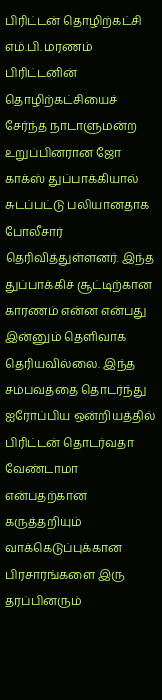பிரிட்டன் தொழிற்கட்சி எம்.பி. மரணம் பிரிட்டனின் தொழிற்கட்சியைச் சேர்ந்த நாடாளுமன்ற உறுப்பினரான ஜோ காக்ஸ் துப்பாக்கியால் சுடப்பட்டு பலியானதாக போலீசார் தெரிவித்துள்ளனர். இந்த துப்பாக்கிச் சூட்டிற்கான காரணம் என்ன என்பது இன்னும் தெளிவாக தெரியவில்லை. இந்த சம்பவத்தை தொடர்ந்து ஐரோப்பிய ஒன்றியத்தில் பிரிட்டன் தொடர்வதா வேண்டாமா என்பதற்கான கருத்தறியும் வாக்கெடுப்புக்கான பிரசாரங்களை இரு தரப்பினரும்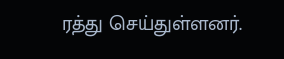ரத்து செய்துள்ளனர்.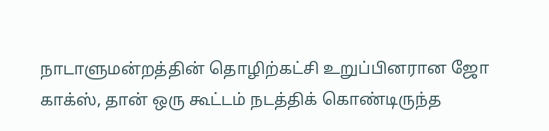நாடாளுமன்றத்தின் தொழிற்கட்சி உறுப்பினரான ஜோ காக்ஸ், தான் ஒரு கூட்டம் நடத்திக் கொண்டிருந்த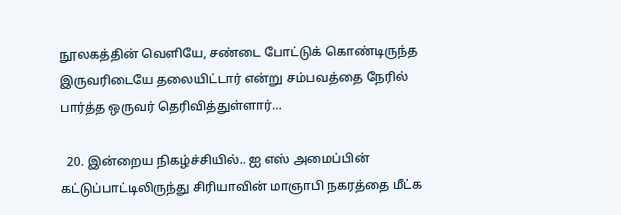நூலகத்தின் வெளியே, சண்டை போட்டுக் கொண்டிருந்த இருவரிடையே தலையிட்டார் என்று சம்பவத்தை நேரில் பார்த்த ஒருவர் தெரிவித்துள்ளார்…

  20. இன்றைய நிகழ்ச்சியில்.. ஐ எஸ் அமைப்பின் கட்டுப்பாட்டிலிருந்து சிரியாவின் மாஞாபி நகரத்தை மீட்க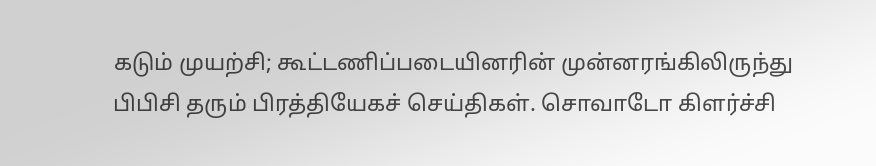கடும் முயற்சி; கூட்டணிப்படையினரின் முன்னரங்கிலிருந்து பிபிசி தரும் பிரத்தியேகச் செய்திகள். சொவாடோ கிளர்ச்சி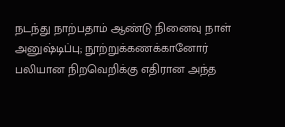நடந்து நாற்பதாம் ஆண்டு நினைவு நாள் அனுஷ்டிப்பு; நூற்றுக்கணக்கானோர் பலியான நிறவெறிக்கு எதிரான அந்த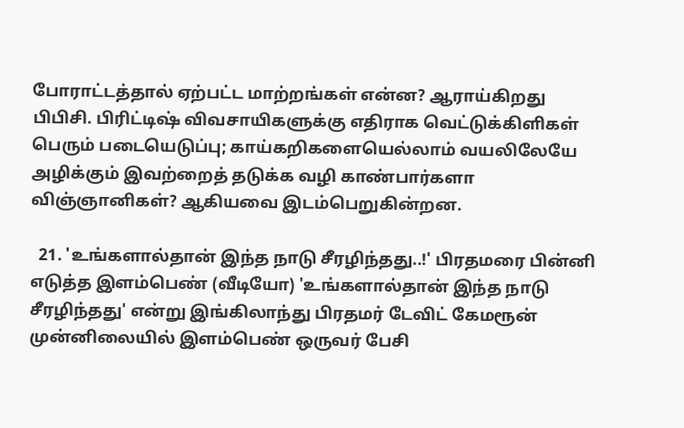போராட்டத்தால் ஏற்பட்ட மாற்றங்கள் என்ன? ஆராய்கிறது பிபிசி. பிரிட்டிஷ் விவசாயிகளுக்கு எதிராக வெட்டுக்கிளிகள் பெரும் படையெடுப்பு; காய்கறிகளையெல்லாம் வயலிலேயே அழிக்கும் இவற்றைத் தடுக்க வழி காண்பார்களா விஞ்ஞானிகள்? ஆகியவை இடம்பெறுகின்றன.

  21. 'உங்களால்தான் இந்த நாடு சீரழிந்தது..!' பிரதமரை பின்னி எடுத்த இளம்பெண் (வீடியோ) 'உங்களால்தான் இந்த நாடு சீரழிந்தது' என்று இங்கிலாந்து பிரதமர் டேவிட் கேமரூன் முன்னிலையில் இளம்பெண் ஒருவர் பேசி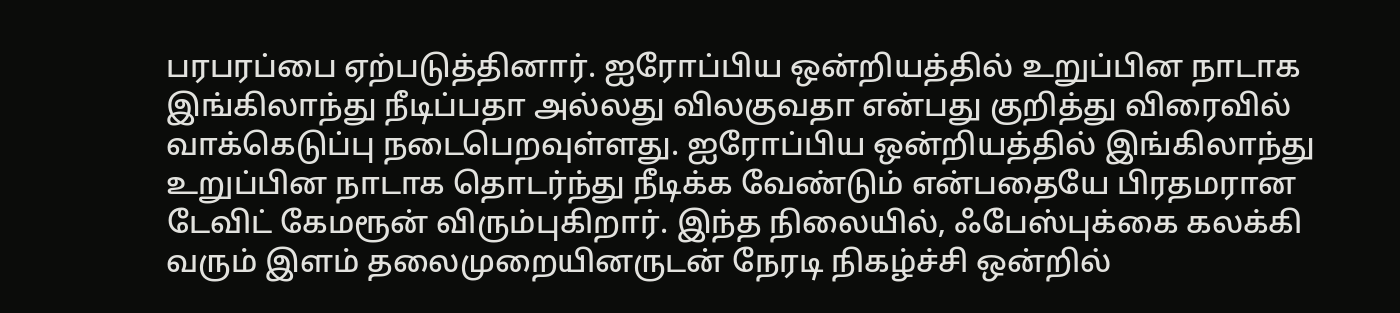பரபரப்பை ஏற்படுத்தினார். ஐரோப்பிய ஒன்றியத்தில் உறுப்பின நாடாக இங்கிலாந்து நீடிப்பதா அல்லது விலகுவதா என்பது குறித்து விரைவில் வாக்கெடுப்பு நடைபெறவுள்ளது. ஐரோப்பிய ஒன்றியத்தில் இங்கிலாந்து உறுப்பின நாடாக தொடர்ந்து நீடிக்க வேண்டும் என்பதையே பிரதமரான டேவிட் கேமரூன் விரும்புகிறார். இந்த நிலையில், ஃபேஸ்புக்கை கலக்கி வரும் இளம் தலைமுறையினருடன் நேரடி நிகழ்ச்சி ஒன்றில்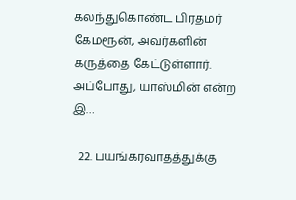கலந்துகொண்ட பிரதமர் கேமரூன், அவர்களின் கருத்தை கேட்டுள்ளார். அப்போது, யாஸ்மின் என்ற இ…

  22. பயங்கரவாதத்துக்கு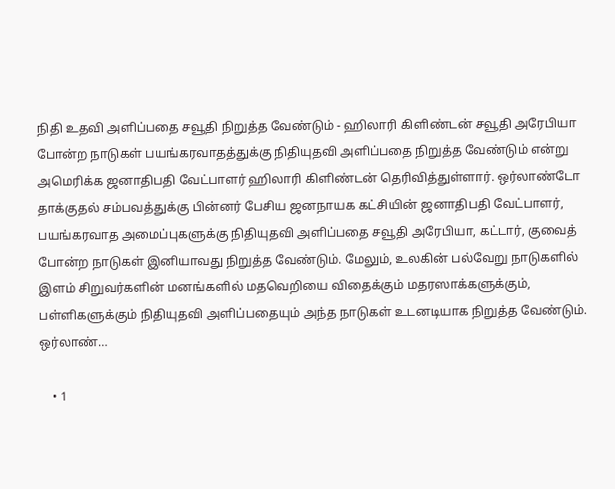நிதி உதவி அளிப்பதை சவூதி நிறுத்த வேண்டும் - ஹிலாரி கிளிண்டன் சவூதி அரேபியா போன்ற நாடுகள் பயங்கரவாதத்துக்கு நிதியுதவி அளிப்பதை நிறுத்த வேண்டும் என்று அமெரிக்க ஜனாதிபதி வேட்பாளர் ஹிலாரி கிளிண்டன் தெரிவித்துள்ளார். ஒர்லாண்டோ தாக்குதல் சம்பவத்துக்கு பின்னர் பேசிய ஜனநாயக கட்சியின் ஜனாதிபதி வேட்பாளர், பயங்கரவாத அமைப்புகளுக்கு நிதியுதவி அளிப்பதை சவூதி அரேபியா, கட்டார், குவைத் போன்ற நாடுகள் இனியாவது நிறுத்த வேண்டும். மேலும், உலகின் பல்வேறு நாடுகளில் இளம் சிறுவர்களின் மனங்களில் மதவெறியை விதைக்கும் மதரஸாக்களுக்கும், பள்ளிகளுக்கும் நிதியுதவி அளிப்பதையும் அந்த நாடுகள் உடனடியாக நிறுத்த வேண்டும். ஒர்லாண்…

    • 1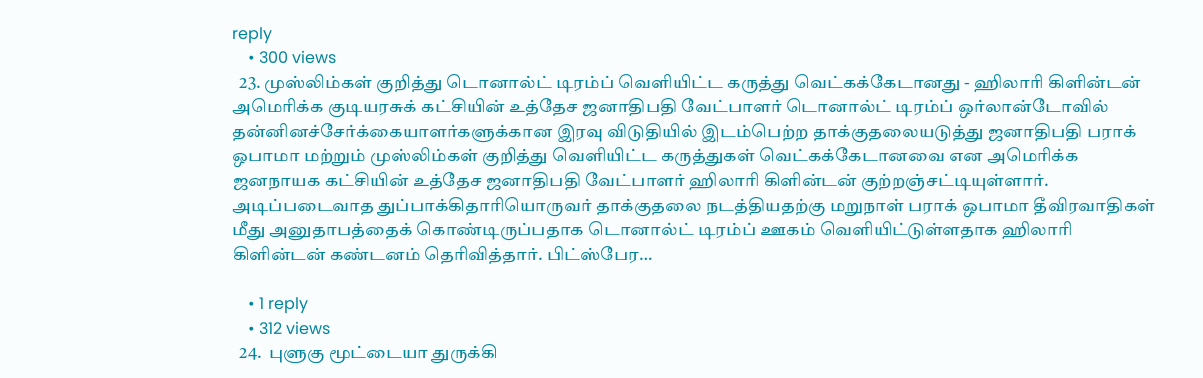reply
    • 300 views
  23. முஸ்லிம்கள் குறித்து டொனால்ட் டிரம்ப் வெளியிட்ட கருத்து வெட்கக்கேடானது - ஹிலாரி கிளின்டன் அமெரிக்க குடியரசுக் கட்சியின் உத்தேச ஜனாதிபதி வேட்பாளர் டொனால்ட் டிரம்ப் ஒர்லான்டோவில் தன்னினச்சேர்க்கையாளர்களுக்கான இரவு விடுதியில் இடம்பெற்ற தாக்குதலையடுத்து ஜனாதிபதி பராக் ஒபாமா மற்றும் முஸ்லிம்கள் குறித்து வெளியிட்ட கருத்துகள் வெட்கக்கேடானவை என அமெரிக்க ஜனநாயக கட்சியின் உத்தேச ஜனாதிபதி வேட்பாளர் ஹிலாரி கிளின்டன் குற்றஞ்சட்டியுள்ளார். அடிப்படைவாத துப்பாக்கிதாரியொருவர் தாக்குதலை நடத்தியதற்கு மறுநாள் பராக் ஒபாமா தீவிரவாதிகள் மீது அனுதாபத்தைக் கொண்டிருப்பதாக டொனால்ட் டிரம்ப் ஊகம் வெளியிட்டுள்ளதாக ஹிலாரி கிளின்டன் கண்டனம் தெரிவித்தார். பிட்ஸ்பேர…

    • 1 reply
    • 312 views
  24.  புளுகு மூட்டையா துருக்கி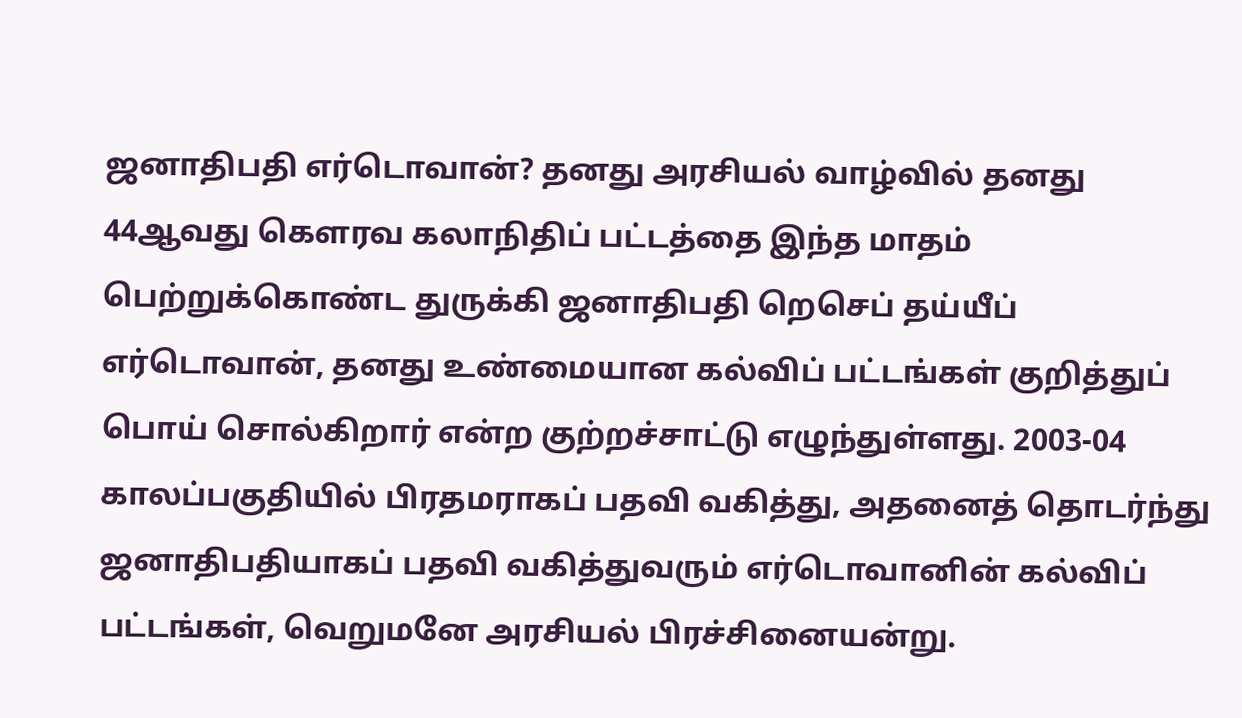ஜனாதிபதி எர்டொவான்? தனது அரசியல் வாழ்வில் தனது 44ஆவது கௌரவ கலாநிதிப் பட்டத்தை இந்த மாதம் பெற்றுக்கொண்ட துருக்கி ஜனாதிபதி றெசெப் தய்யீப் எர்டொவான், தனது உண்மையான கல்விப் பட்டங்கள் குறித்துப் பொய் சொல்கிறார் என்ற குற்றச்சாட்டு எழுந்துள்ளது. 2003-04 காலப்பகுதியில் பிரதமராகப் பதவி வகித்து, அதனைத் தொடர்ந்து ஜனாதிபதியாகப் பதவி வகித்துவரும் எர்டொவானின் கல்விப் பட்டங்கள், வெறுமனே அரசியல் பிரச்சினையன்று.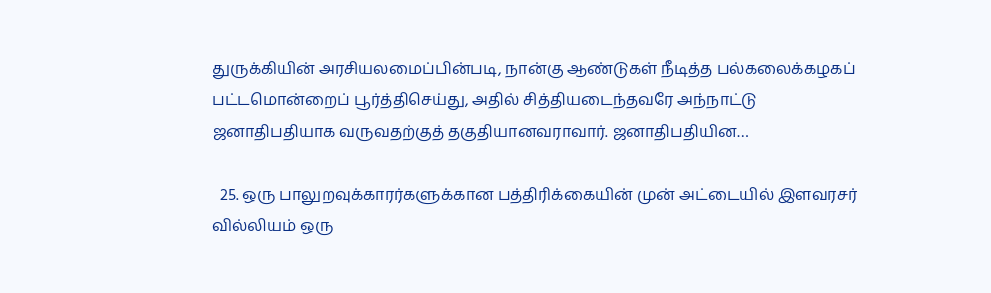துருக்கியின் அரசியலமைப்பின்படி, நான்கு ஆண்டுகள் நீடித்த பல்கலைக்கழகப் பட்டமொன்றைப் பூர்த்திசெய்து, அதில் சித்தியடைந்தவரே அந்நாட்டு ஜனாதிபதியாக வருவதற்குத் தகுதியானவராவார். ஜனாதிபதியின…

  25. ஒரு பாலுறவுக்காரர்களுக்கான பத்திரிக்கையின் முன் அட்டையில் இளவரசர் வில்லியம் ஒரு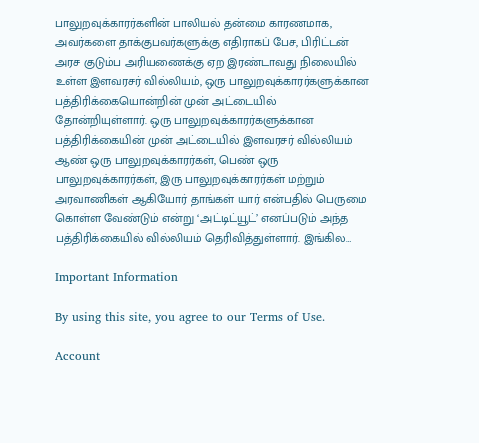பாலுறவுக்காரர்களின் பாலியல் தன்மை காரணமாக, அவர்களை தாக்குபவர்களுக்கு எதிராகப் பேச, பிரிட்டன் அரச குடும்ப அரியணைக்கு ஏற இரண்டாவது நிலையில் உள்ள இளவரசர் வில்லியம், ஒரு பாலுறவுக்காரர்களுக்கான பத்திரிக்கையொன்றின் முன் அட்டையில் தோன்றியுள்ளார். ஒரு பாலுறவுக்காரர்களுக்கான பத்திரிக்கையின் முன் அட்டையில் இளவரசர் வில்லியம் ஆண் ஒரு பாலுறவுக்காரர்கள், பெண் ஒரு பாலுறவுக்காரர்கள், இரு பாலுறவுக்காரர்கள் மற்றும் அரவாணிகள் ஆகியோர் தாங்கள் யார் என்பதில் பெருமை கொள்ள வேண்டும் என்று ‘அட்டிட்யூட்’ எனப்படும் அந்த பத்திரிக்கையில் வில்லியம் தெரிவித்துள்ளார். இங்கில…

Important Information

By using this site, you agree to our Terms of Use.

Account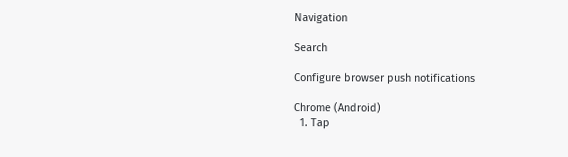Navigation

Search

Configure browser push notifications

Chrome (Android)
  1. Tap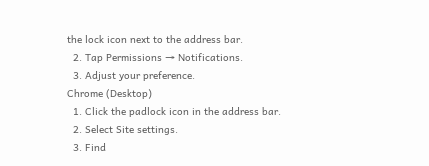the lock icon next to the address bar.
  2. Tap Permissions → Notifications.
  3. Adjust your preference.
Chrome (Desktop)
  1. Click the padlock icon in the address bar.
  2. Select Site settings.
  3. Find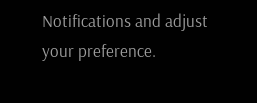Notifications and adjust your preference.